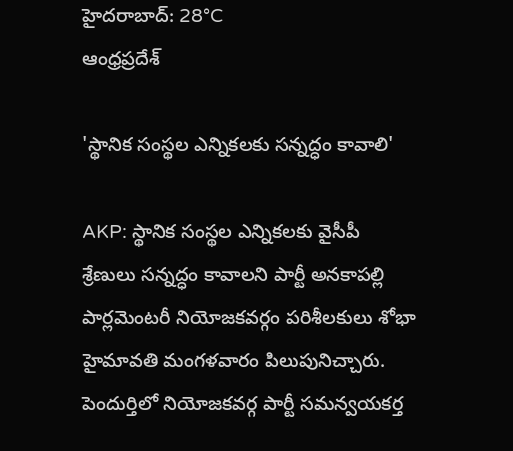హైదరాబాద్: 28°C
ఆంధ్రప్రదేశ్

'స్థానిక సంస్థల ఎన్నికలకు సన్నద్ధం కావాలి'

AKP: స్థానిక సంస్థల ఎన్నికలకు వైసీపీ శ్రేణులు సన్నద్ధం కావాలని పార్టీ అనకాపల్లి పార్లమెంటరీ నియోజకవర్గం పరిశీలకులు శోభా హైమావతి మంగళవారం పిలుపునిచ్చారు. పెందుర్తిలో నియోజకవర్గ పార్టీ సమన్వయకర్త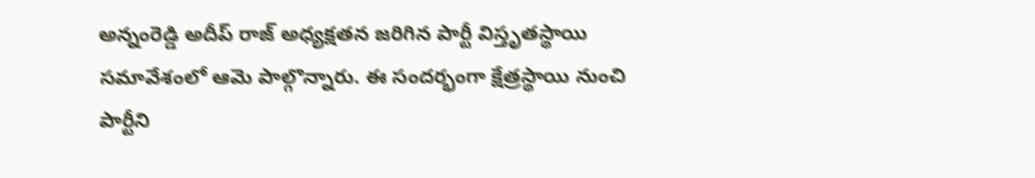అన్నంరెడ్డి అదీప్ రాజ్ అధ్యక్షతన జరిగిన పార్టీ విస్తృతస్థాయి సమావేశంలో ఆమె పాల్గొన్నారు. ఈ సందర్భంగా క్షేత్రస్థాయి నుంచి పార్టీని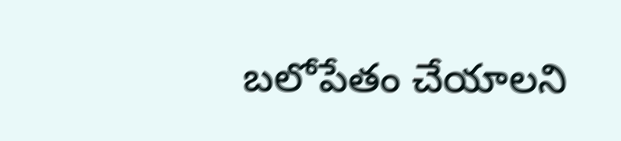బలోపేతం చేయాలని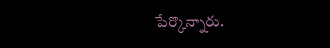పేర్కొన్నారు.